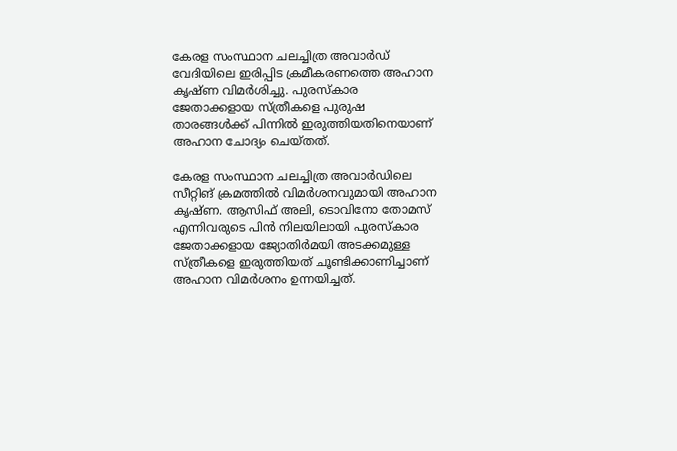കേരള സംസ്ഥാന ചലച്ചിത്ര അവാർഡ് വേദിയിലെ ഇരിപ്പിട ക്രമീകരണത്തെ അഹാന കൃഷ്ണ വിമർശിച്ചു. പുരസ്കാര ജേതാക്കളായ സ്ത്രീകളെ പുരുഷ താരങ്ങൾക്ക് പിന്നിൽ ഇരുത്തിയതിനെയാണ് അഹാന ചോദ്യം ചെയ്തത്.

കേരള സംസ്ഥാന ചലച്ചിത്ര അവാർഡിലെ സീറ്റിങ് ക്രമത്തിൽ വിമർശനവുമായി അഹാന കൃഷ്ണ. ആസിഫ് അലി, ടൊവിനോ തോമസ് എന്നിവരുടെ പിൻ നിലയിലായി പുരസ്‌കാര ജേതാക്കളായ ജ്യോതിർമയി അടക്കമുള്ള സ്ത്രീകളെ ഇരുത്തിയത് ചൂണ്ടിക്കാണിച്ചാണ് അഹാന വിമർശനം ഉന്നയിച്ചത്.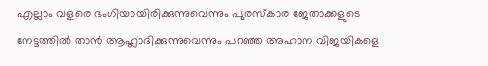എല്ലാം വളരെ ഭംഗിയായിരിക്കുന്നുവെന്നും പുരസ്‌കാര ജേതാക്കളുടെ നേട്ടത്തിൽ താൻ ആഹ്ലാദിക്കുന്നുവെന്നും പറഞ്ഞ അഹാന വിജയികളെ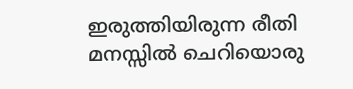ഇരുത്തിയിരുന്ന രീതി മനസ്സിൽ ചെറിയൊരു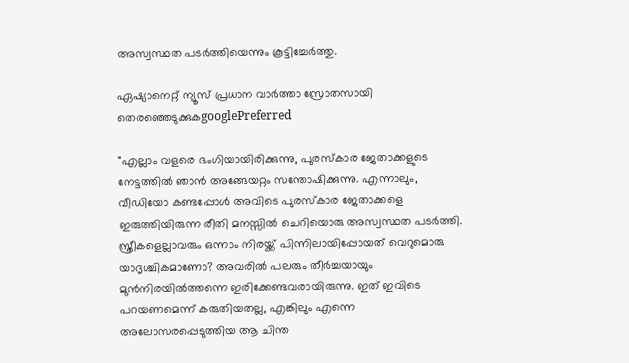അസ്വസ്ഥത പടർത്തിയെന്നും കൂട്ടിച്ചേർത്തു.

ഏഷ്യാനെറ്റ് ന്യൂസ് പ്രധാന വാർത്താ സ്രോതസായി തെരഞ്ഞെടുക്കുകgooglePreferred

"എല്ലാം വളരെ ഭംഗിയായിരിക്കുന്നു, പുരസ്‌കാര ജേതാക്കളുടെ നേട്ടത്തിൽ ഞാൻ അങ്ങേയറ്റം സന്തോഷിക്കുന്നു. എന്നാലും, വീഡിയോ കണ്ടപ്പോൾ അവിടെ പുരസ്‌കാര ജേതാക്കളെ ഇരുത്തിയിരുന്ന രീതി മനസ്സിൽ ചെറിയൊരു അസ്വസ്ഥത പടർത്തി. സ്ത്രീകളെല്ലാവരും ഒന്നാം നിരയ്ക്ക് പിന്നിലായിപ്പോയത് വെറുമൊരു യാദൃശ്ചികമാണോ? അവരിൽ പലരും തീർച്ചയായും മുൻനിരയിൽത്തന്നെ ഇരിക്കേണ്ടവരായിരുന്നു. ഇത് ഇവിടെ പറയണമെന്ന് കരുതിയതല്ല, എങ്കിലും എന്നെ അലോസരപ്പെടുത്തിയ ആ ചിന്ത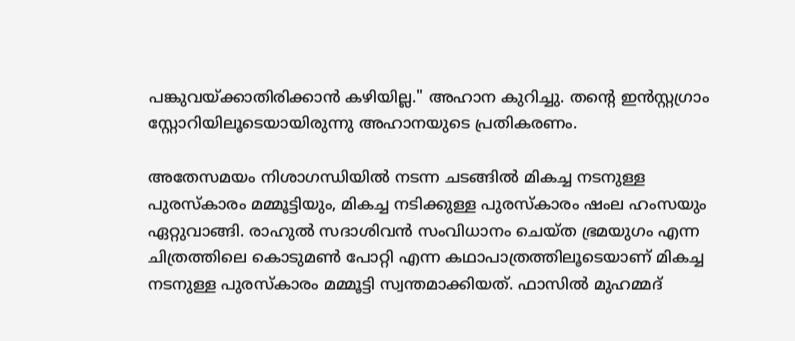പങ്കുവയ്ക്കാതിരിക്കാൻ കഴിയില്ല." അഹാന കുറിച്ചു. തന്റെ ഇൻസ്റ്റഗ്രാം സ്റ്റോറിയിലൂടെയായിരുന്നു അഹാനയുടെ പ്രതികരണം.

അതേസമയം നിശാഗന്ധിയിൽ നടന്ന ചടങ്ങിൽ മികച്ച നടനുള്ള പുരസ്കാരം മമ്മൂട്ടിയും, മികച്ച നടിക്കുള്ള പുരസ്കാരം ഷംല ഹംസയും ഏറ്റുവാങ്ങി. രാഹുൽ സദാശിവൻ സംവിധാനം ചെയ്ത ഭ്രമയുഗം എന്ന ചിത്രത്തിലെ കൊടുമൺ പോറ്റി എന്ന കഥാപാത്രത്തിലൂടെയാണ് മികച്ച നടനുള്ള പുരസ്കാരം മമ്മൂട്ടി സ്വന്തമാക്കിയത്. ഫാസിൽ മുഹമ്മദ്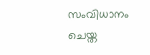സംവിധാനം ചെയ്ത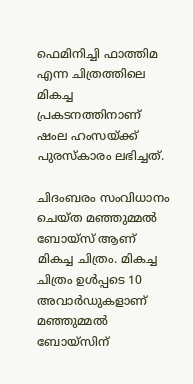ഫെമിനിച്ചി ഫാത്തിമ എന്ന ചിത്രത്തിലെ മികച്ച പ്രകടനത്തിനാണ് ഷംല ഹംസയ്ക്ക് പുരസ്കാരം ലഭിച്ചത്.

ചിദംബരം സംവിധാനം ചെയ്ത മഞ്ഞുമ്മല്‍ ബോയ്സ് ആണ് മികച്ച ചിത്രം. മികച്ച ചിത്രം ഉള്‍പ്പടെ 10 അവാര്‍ഡുകളാണ് മഞ്ഞുമ്മല്‍ ബോയ്സിന്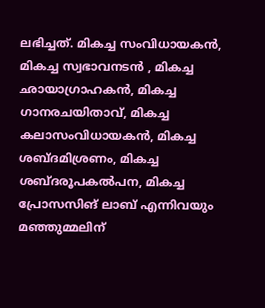ലഭിച്ചത്. മികച്ച സംവിധായകൻ, മികച്ച സ്വഭാവനടൻ , മികച്ച ഛായാഗ്രാഹകൻ, മികച്ച ഗാനരചയിതാവ്, മികച്ച കലാസംവിധായകൻ, മികച്ച ശബ്ദമിശ്രണം, മികച്ച ശബ്ദരൂപകൽപന, മികച്ച പ്രോസസിങ് ലാബ് എന്നിവയും മഞ്ഞുമ്മലിന്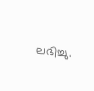ലഭിച്ചു.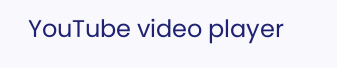YouTube video player